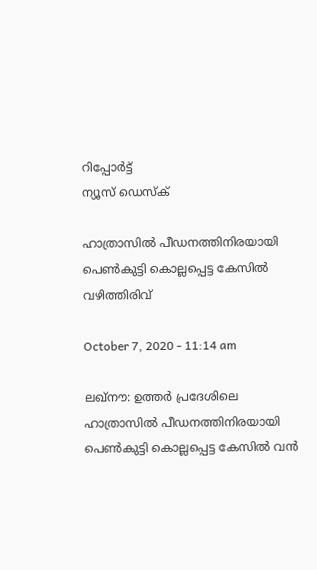റിപ്പോര്‍ട്ട്
ന്യൂസ് ഡെസ്ക്

ഹാത്രാസില്‍ പീഡനത്തിനിരയായി പെണ്‍കുട്ടി കൊല്ലപ്പെട്ട കേസില്‍ വഴിത്തിരിവ്

October 7, 2020 - 11:14 am

ലഖ്‌നൗ: ഉത്തര്‍ പ്രദേശിലെ ഹാത്രാസില്‍ പീഡനത്തിനിരയായി പെണ്‍കുട്ടി കൊല്ലപ്പെട്ട കേസില്‍ വന്‍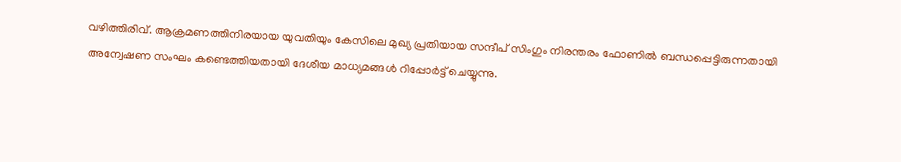വഴിത്തിരിവ്. ആക്രമണത്തിനിരയായ യുവതിയും കേസിലെ മുഖ്യ പ്രതിയായ സന്ദീപ് സിംഗും നിരന്തരം ഫോണില്‍ ബന്ധപ്പെട്ടിരുന്നതായി അന്വേഷണ സംഘം കണ്ടെത്തിയതായി ദേശീയ മാധ്യമങ്ങള്‍ റിപ്പോര്‍ട്ട് ചെയ്യുന്നു.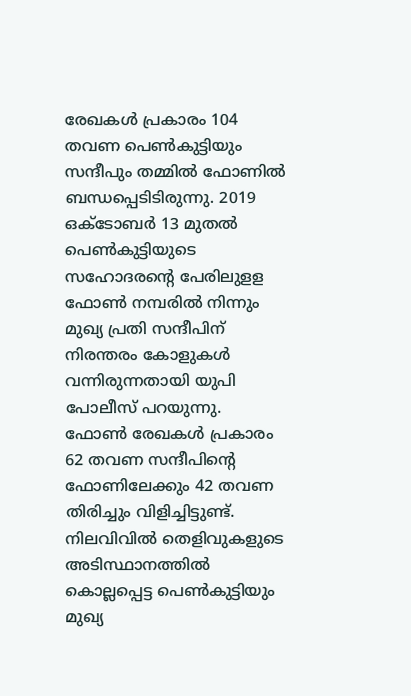രേഖകള്‍ പ്രകാരം 104 തവണ പെണ്‍കുട്ടിയും സന്ദീപും തമ്മില്‍ ഫോണില്‍ ബന്ധപ്പെടിടിരുന്നു. 2019 ഒക്ടോബര്‍ 13 മുതല്‍ പെണ്‍കുട്ടിയുടെ സഹോദരന്‍റെ പേരിലുളള ഫോണ്‍ നമ്പരില്‍ നിന്നും മുഖ്യ പ്രതി സന്ദീപിന് നിരന്തരം കോളുകള്‍ വന്നിരുന്നതായി യുപി പോലീസ് പറയുന്നു. ഫോണ്‍ രേഖകള്‍ പ്രകാരം 62 തവണ സന്ദീപിന്‍റെ ഫോണിലേക്കും 42 തവണ തിരിച്ചും വിളിച്ചിട്ടുണ്ട്. നിലവിവില്‍ തെളിവുകളുടെ അടിസ്ഥാനത്തില്‍ കൊല്ലപ്പെട്ട പെണ്‍കുട്ടിയും മുഖ്യ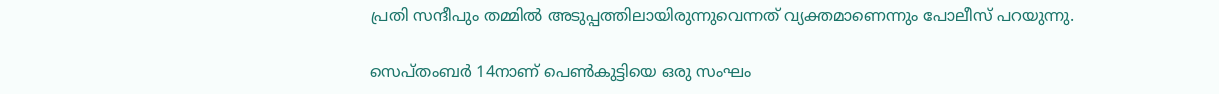പ്രതി സന്ദീപും തമ്മില്‍ അടുപ്പത്തിലായിരുന്നുവെന്നത് വ്യക്തമാണെന്നും പോലീസ് പറയുന്നു.

സെപ്തംബര്‍ 14നാണ് പെണ്‍കുട്ടിയെ ഒരു സംഘം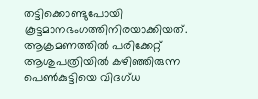തട്ടിക്കൊണ്ടുപോയി കൂട്ടമാനഭംഗത്തിനിരയാക്കിയത്. ആക്രമണത്തില്‍ പരിക്കേറ്റ് ആശുപത്രിയില്‍ കഴിഞ്ഞിരുന്ന പെണ്‍കുട്ടിയെ വിദഗ്ധ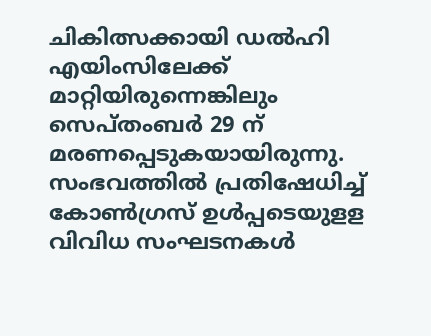ചികിത്സക്കായി ഡല്‍ഹി എയിംസിലേക്ക് മാറ്റിയിരുന്നെങ്കിലും സെപ്തംബര്‍ 29 ന് മരണപ്പെടുകയായിരുന്നു. സംഭവത്തില്‍ പ്രതിഷേധിച്ച് കോണ്‍ഗ്രസ് ഉള്‍പ്പടെയുളള വിവിധ സംഘടനകള്‍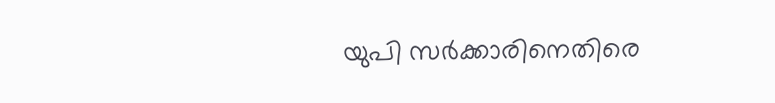യുപി സര്‍ക്കാരിനെതിരെ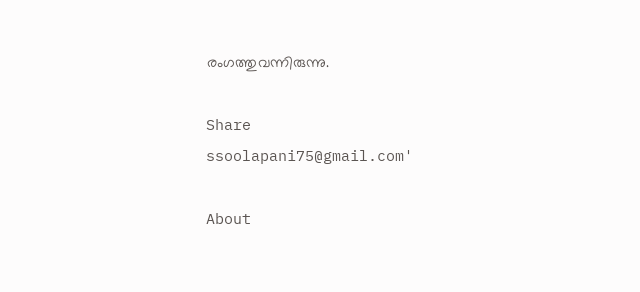രംഗത്തുവന്നിരുന്നു.

Share
ssoolapani75@gmail.com'

About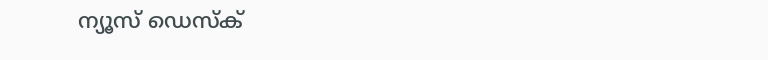ന്യൂസ് ഡെസ്ക്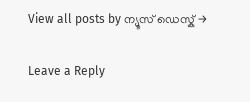View all posts by ന്യൂസ് ഡെസ്ക് →

Leave a Reply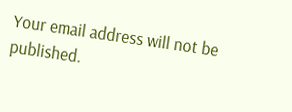Your email address will not be published.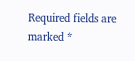Required fields are marked *